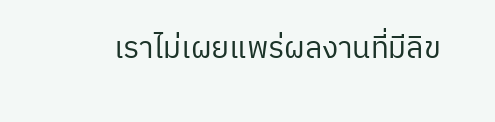เราไม่เผยแพร่ผลงานที่มีลิข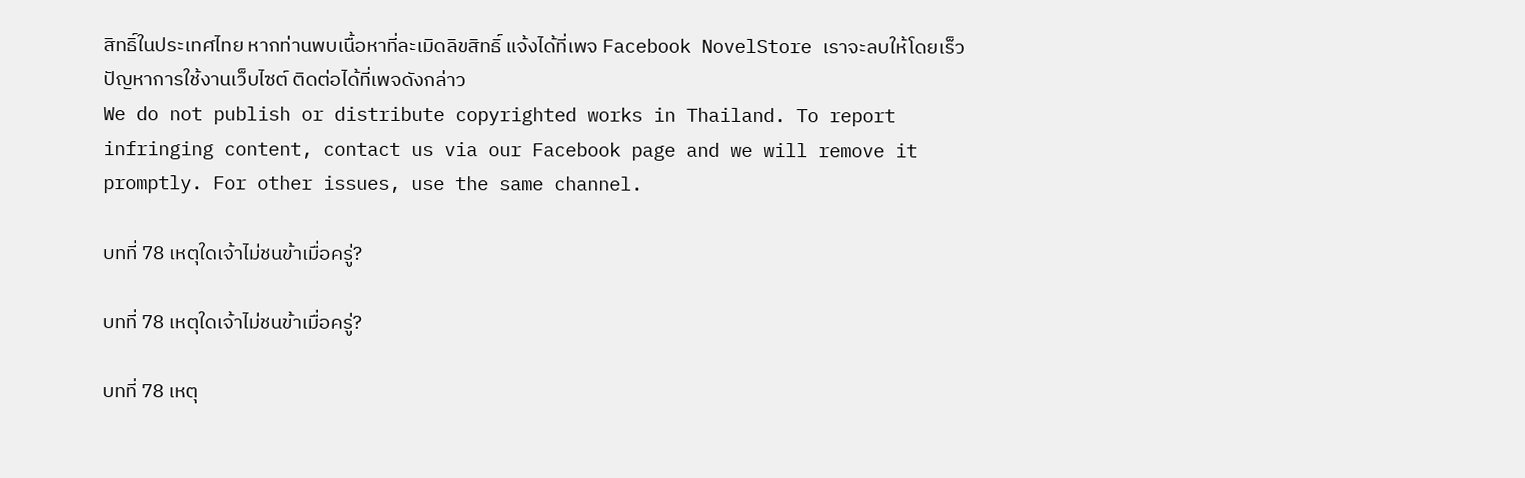สิทธิ์ในประเทศไทย หากท่านพบเนื้อหาที่ละเมิดลิขสิทธิ์ แจ้งได้ที่เพจ Facebook NovelStore เราจะลบให้โดยเร็ว
ปัญหาการใช้งานเว็บไซต์ ติดต่อได้ที่เพจดังกล่าว
We do not publish or distribute copyrighted works in Thailand. To report infringing content, contact us via our Facebook page and we will remove it promptly. For other issues, use the same channel.

บทที่ 78 เหตุใดเจ้าไม่ชนข้าเมื่อครู่?

บทที่ 78 เหตุใดเจ้าไม่ชนข้าเมื่อครู่?

บทที่ 78 เหตุ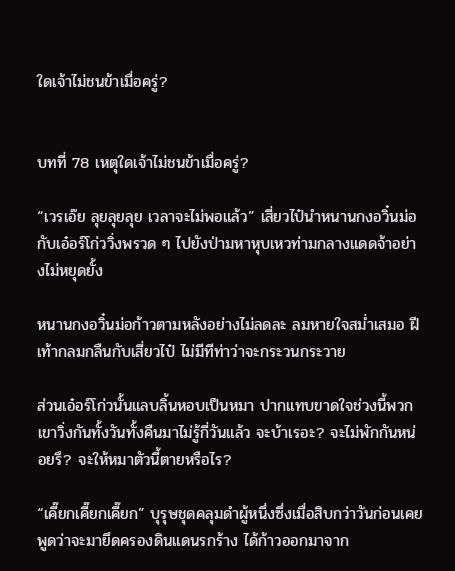ใดเจ้าไม่ชนข้าเมื่อครู่?


บทที่ 78 เหตุใดเจ้าไม่ชนข้าเมื่อครู่?

“เวรเอ๊ย ลุยลุยลุย เวลาจะไม่พอแล้ว” เสี่ยวไป๋นำหนานกงอวิ๋นม่อกับเอ๋อร์โก่ววิ่งพรวด ๆ ไปยังป่ามหาหุบเหวท่ามกลางแดดจ้าอย่างไม่หยุดยั้ง

หนานกงอวิ๋นม่อก้าวตามหลังอย่างไม่ลดละ ลมหายใจสม่ำเสมอ ฝีเท้ากลมกลืนกับเสี่ยวไป๋ ไม่มีทีท่าว่าจะกระวนกระวาย

ส่วนเอ๋อร์โก่วนั้นแลบลิ้นหอบเป็นหมา ปากแทบขาดใจช่วงนี้พวกเขาวิ่งกันทั้งวันทั้งคืนมาไม่รู้กี่วันแล้ว จะบ้าเรอะ? จะไม่พักกันหน่อยรึ? จะให้หมาตัวนี้ตายหรือไร?

“เคี๊ยกเคี๊ยกเคี๊ยก” บุรุษชุดคลุมดำผู้หนึ่งซึ่งเมื่อสิบกว่าวันก่อนเคยพูดว่าจะมายึดครองดินแดนรกร้าง ได้ก้าวออกมาจาก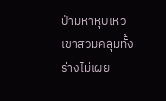ป่ามหาหุบเหว เขาสวมคลุมทั้งร่างไม่เผย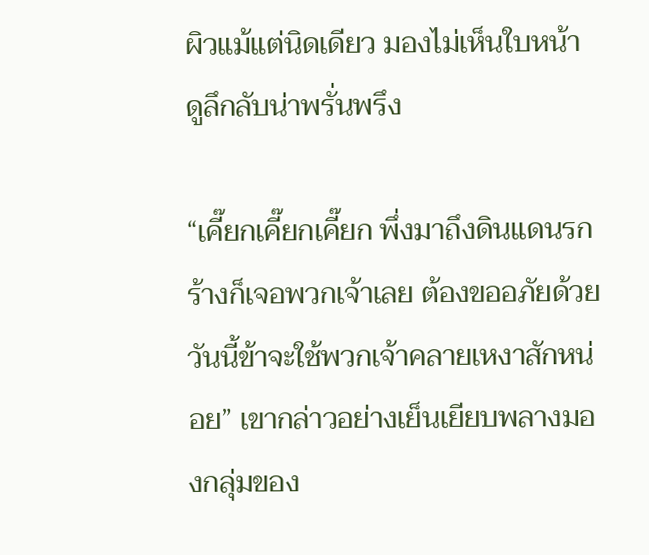ผิวแม้แต่นิดเดียว มองไม่เห็นใบหน้า ดูลึกลับน่าพรั่นพรึง

“เคี๊ยกเคี๊ยกเคี๊ยก พึ่งมาถึงดินแดนรกร้างก็เจอพวกเจ้าเลย ต้องขออภัยด้วย วันนี้ข้าจะใช้พวกเจ้าคลายเหงาสักหน่อย” เขากล่าวอย่างเย็นเยียบพลางมองกลุ่มของ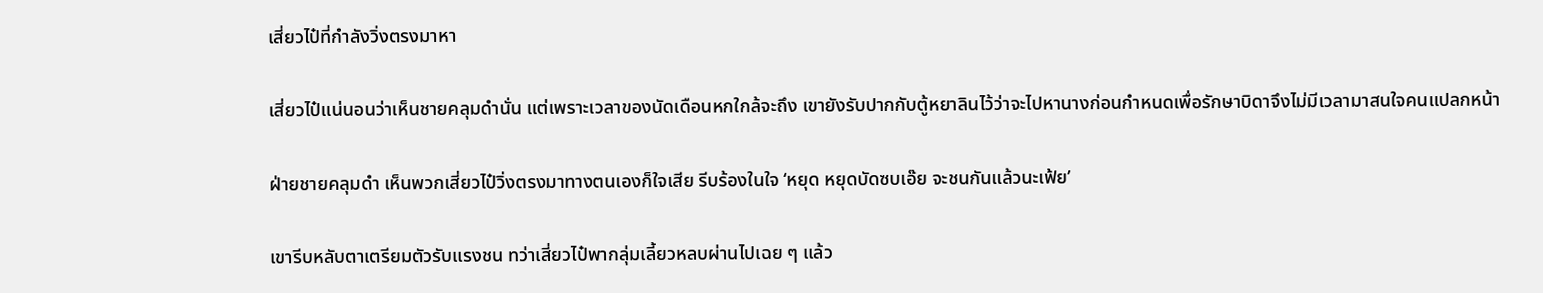เสี่ยวไป๋ที่กำลังวิ่งตรงมาหา

เสี่ยวไป๋แน่นอนว่าเห็นชายคลุมดำนั่น แต่เพราะเวลาของนัดเดือนหกใกล้จะถึง เขายังรับปากกับตู้หยาลินไว้ว่าจะไปหานางก่อนกำหนดเพื่อรักษาบิดาจึงไม่มีเวลามาสนใจคนแปลกหน้า

ฝ่ายชายคลุมดำ เห็นพวกเสี่ยวไป๋วิ่งตรงมาทางตนเองก็ใจเสีย รีบร้องในใจ ‘หยุด หยุดบัดซบเอ๊ย จะชนกันแล้วนะเฟ้ย’

เขารีบหลับตาเตรียมตัวรับแรงชน ทว่าเสี่ยวไป๋พากลุ่มเลี้ยวหลบผ่านไปเฉย ๆ แล้ว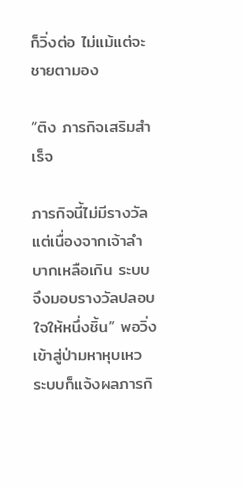ก็วิ่งต่อ ไม่แม้แต่จะชายตามอง

“ติง ภารกิจเสริมสำเร็จ

ภารกิจนี้ไม่มีรางวัล แต่เนื่องจากเจ้าลำบากเหลือเกิน ระบบจึงมอบรางวัลปลอบใจให้หนึ่งชิ้น” พอวิ่งเข้าสู่ป่ามหาหุบเหว ระบบก็แจ้งผลภารกิ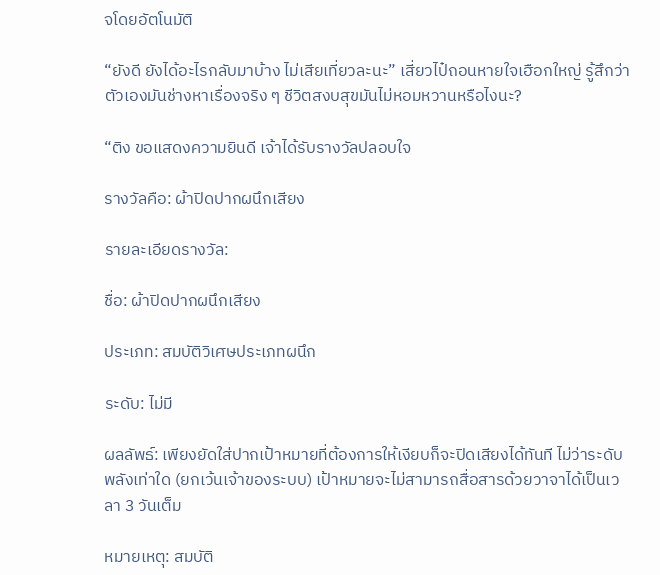จโดยอัตโนมัติ

“ยังดี ยังได้อะไรกลับมาบ้าง ไม่เสียเที่ยวละนะ” เสี่ยวไป๋ถอนหายใจเฮือกใหญ่ รู้สึกว่าตัวเองมันช่างหาเรื่องจริง ๆ ชีวิตสงบสุขมันไม่หอมหวานหรือไงนะ?

“ติง ขอแสดงความยินดี เจ้าได้รับรางวัลปลอบใจ

รางวัลคือ: ผ้าปิดปากผนึกเสียง

รายละเอียดรางวัล:

ชื่อ: ผ้าปิดปากผนึกเสียง

ประเภท: สมบัติวิเศษประเภทผนึก

ระดับ: ไม่มี

ผลลัพธ์: เพียงยัดใส่ปากเป้าหมายที่ต้องการให้เงียบก็จะปิดเสียงได้ทันที ไม่ว่าระดับพลังเท่าใด (ยกเว้นเจ้าของระบบ) เป้าหมายจะไม่สามารถสื่อสารด้วยวาจาได้เป็นเวลา 3 วันเต็ม

หมายเหตุ: สมบัติ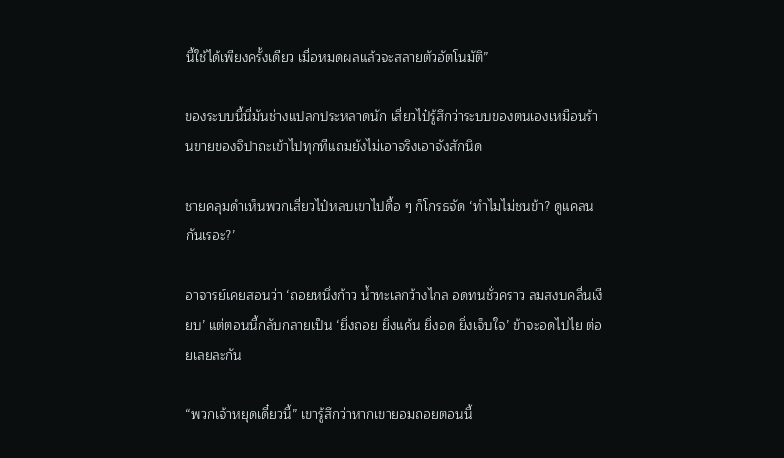นี้ใช้ได้เพียงครั้งเดียว เมื่อหมดผลแล้วจะสลายตัวอัตโนมัติ”

ของระบบนี้นี่มันช่างแปลกประหลาดนัก เสี่ยวไป๋รู้สึกว่าระบบของตนเองเหมือนร้านขายของจิปาถะเข้าไปทุกทีแถมยังไม่เอาจริงเอาจังสักนิด

ชายคลุมดำเห็นพวกเสี่ยวไป๋หลบเขาไปดื้อ ๆ ก็โกรธจัด ‘ทำไมไม่ชนข้า? ดูแคลนกันเรอะ?’

อาจารย์เคยสอนว่า ‘ถอยหนึ่งก้าว น้ำทะเลกว้างไกล อดทนชั่วคราว ลมสงบคลื่นเงียบ’ แต่ตอนนี้กลับกลายเป็น ‘ยิ่งถอย ยิ่งแค้น ยิ่งอด ยิ่งเจ็บใจ’ ข้าจะอดไปไย ต่อยเลยละกัน

“พวกเจ้าหยุดเดี๋ยวนี้” เขารู้สึกว่าหากเขายอมถอยตอนนี้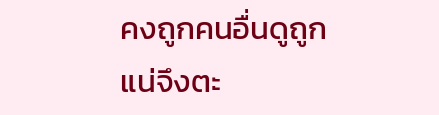คงถูกคนอื่นดูถูกแน่จึงตะ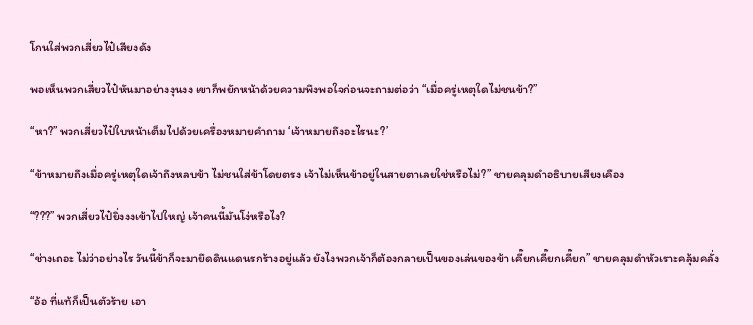โกนใส่พวกเสี่ยวไป๋เสียงดัง

พอเห็นพวกเสี่ยวไป๋หันมาอย่างงุนงง เขาก็พยักหน้าด้วยความพึงพอใจก่อนจะถามต่อว่า “เมื่อครู่เหตุใดไม่ชนข้า?”

“หา?” พวกเสี่ยวไป๋ใบหน้าเต็มไปด้วยเครื่องหมายคำถาม ‘เจ้าหมายถึงอะไรนะ?’

“ข้าหมายถึงเมื่อครู่เหตุใดเจ้าถึงหลบข้า ไม่ชนใส่ข้าโดยตรง เจ้าไม่เห็นข้าอยู่ในสายตาเลยใช่หรือไม่?” ชายคลุมดำอธิบายเสียงเคือง

“???” พวกเสี่ยวไป๋ยิ่งงงเข้าไปใหญ่ เจ้าคนนี้มันโง่หรือไง?

“ช่างเถอะ ไม่ว่าอย่างไร วันนี้ข้าก็จะมายึดดินแดนรกร้างอยู่แล้ว ยังไงพวกเจ้าก็ต้องกลายเป็นของเล่นของข้า เคี๊ยกเคี๊ยกเคี๊ยก” ชายคลุมดำหัวเราะคลุ้มคลั่ง

“อ้อ ที่แท้ก็เป็นตัวร้าย เอา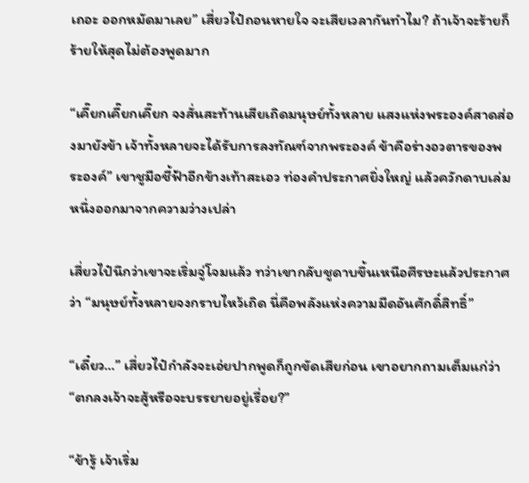เถอะ ออกหมัดมาเลย” เสี่ยวไป๋ถอนหายใจ จะเสียเวลากันทำไม? ถ้าเจ้าจะร้ายก็ร้ายให้สุดไม่ต้องพูดมาก

“เคี๊ยกเคี๊ยกเคี๊ยก จงสั่นสะท้านเสียเถิดมนุษย์ทั้งหลาย แสงแห่งพระองค์สาดส่องมายังข้า เจ้าทั้งหลายจะได้รับการลงทัณฑ์จากพระองค์ ข้าคือร่างอวตารของพระองค์” เขาชูมือชี้ฟ้าอีกข้างเท้าสะเอว ท่องคำประกาศยิ่งใหญ่ แล้วควักดาบเล่มหนึ่งออกมาจากความว่างเปล่า

เสี่ยวไป๋นึกว่าเขาจะเริ่มจู่โจมแล้ว ทว่าเขากลับชูดาบขึ้นเหนือศีรษะแล้วประกาศว่า “มนุษย์ทั้งหลายจงกราบไหว้เถิด นี่คือพลังแห่งความมืดอันศักดิ์สิทธิ์”

“เดี๋ยว…” เสี่ยวไป๋กำลังจะเอ่ยปากพูดก็ถูกขัดเสียก่อน เขาอยากถามเต็มแก่ว่า “ตกลงเจ้าจะสู้หรือจะบรรยายอยู่เรื่อย?”

“ข้ารู้ เจ้าเริ่ม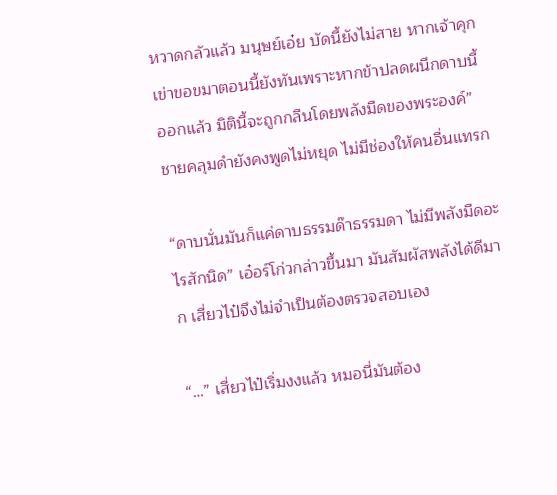หวาดกลัวแล้ว มนุษย์เอ๋ย บัดนี้ยังไม่สาย หากเจ้าคุกเข่าขอขมาตอนนี้ยังทันเพราะหากข้าปลดผนึกดาบนี้ออกแล้ว มิตินี้จะถูกกลืนโดยพลังมืดของพระองค์” ชายคลุมดำยังคงพูดไม่หยุด ไม่มีช่องให้คนอื่นแทรก

“ดาบนั่นมันก็แค่ดาบธรรมด๊าธรรมดา ไม่มีพลังมืดอะไรสักนิด” เอ๋อร์โก่วกล่าวขึ้นมา มันสัมผัสพลังได้ดีมาก เสี่ยวไป๋จึงไม่จำเป็นต้องตรวจสอบเอง

“…” เสี่ยวไป๋เริ่มงงแล้ว หมอนี่มันต้อง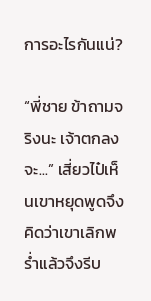การอะไรกันแน่?

“พี่ชาย ข้าถามจริงนะ เจ้าตกลงจะ...” เสี่ยวไป๋เห็นเขาหยุดพูดจึงคิดว่าเขาเลิกพร่ำแล้วจึงรีบ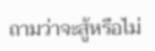ถามว่าจะสู้หรือไม่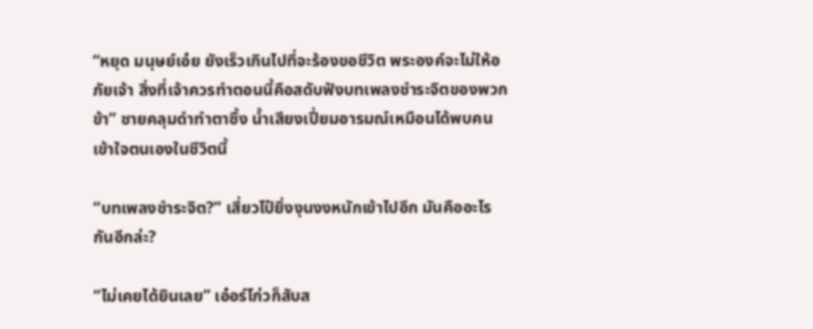“หยุด มนุษย์เอ๋ย ยังเร็วเกินไปที่จะร้องขอชีวิต พระองค์จะไม่ให้อภัยเจ้า สิ่งที่เจ้าควรทำตอนนี้คือสดับฟังบทเพลงชำระจิตของพวกข้า” ชายคลุมดำทำตาซึ้ง น้ำเสียงเปี่ยมอารมณ์เหมือนได้พบคนเข้าใจตนเองในชีวิตนี้

“บทเพลงชำระจิต?” เสี่ยวไป๋ยิ่งงุนงงหนักเข้าไปอีก มันคืออะไรกันอีกล่ะ?

“ไม่เคยได้ยินเลย” เอ๋อร์โก่วก็สับส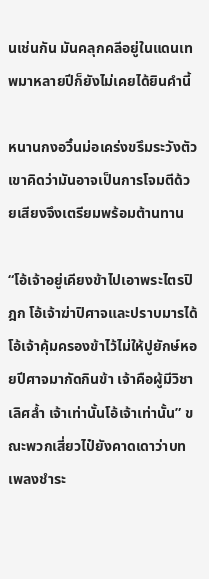นเช่นกัน มันคลุกคลีอยู่ในแดนเทพมาหลายปีก็ยังไม่เคยได้ยินคำนี้

หนานกงอวิ๋นม่อเคร่งขรึมระวังตัว เขาคิดว่ามันอาจเป็นการโจมตีด้วยเสียงจึงเตรียมพร้อมต้านทาน

“โอ้เจ้าอยู่เคียงข้าไปเอาพระไตรปิฎก โอ้เจ้าฆ่าปิศาจและปราบมารได้ โอ้เจ้าคุ้มครองข้าไว้ไม่ให้ปูยักษ์หอยปีศาจมากัดกินข้า เจ้าคือผู้มีวิชาเลิศล้ำ เจ้าเท่านั้นโอ้เจ้าเท่านั้น” ขณะพวกเสี่ยวไป๋ยังคาดเดาว่าบทเพลงชำระ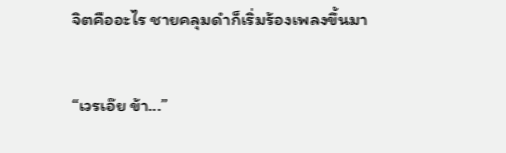จิตคืออะไร ชายคลุมดำก็เริ่มร้องเพลงขึ้นมา

“เวรเอ๊ย ข้า...”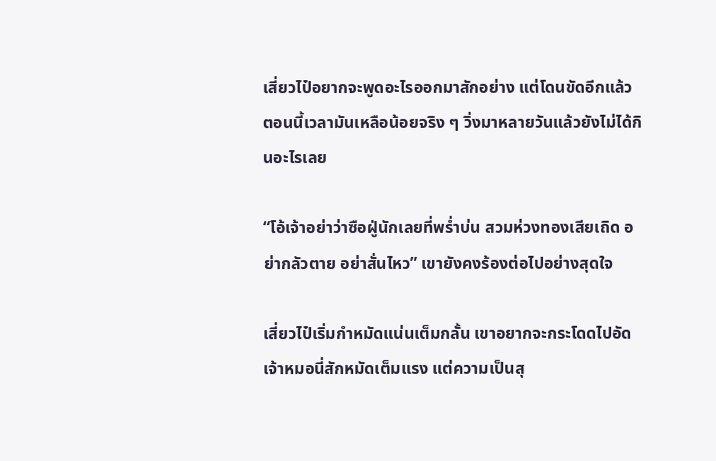เสี่ยวไป๋อยากจะพูดอะไรออกมาสักอย่าง แต่โดนขัดอีกแล้ว ตอนนี้เวลามันเหลือน้อยจริง ๆ วิ่งมาหลายวันแล้วยังไม่ได้กินอะไรเลย

“โอ้เจ้าอย่าว่าซือฝู่นักเลยที่พร่ำบ่น สวมห่วงทองเสียเถิด อย่ากลัวตาย อย่าสั่นไหว” เขายังคงร้องต่อไปอย่างสุดใจ

เสี่ยวไป๋เริ่มกำหมัดแน่นเต็มกลั้น เขาอยากจะกระโดดไปอัดเจ้าหมอนี่สักหมัดเต็มแรง แต่ความเป็นสุ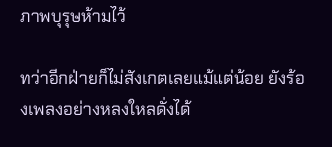ภาพบุรุษห้ามไว้

ทว่าอีกฝ่ายก็ไม่สังเกตเลยแม้แต่น้อย ยังร้องเพลงอย่างหลงใหลดั่งได้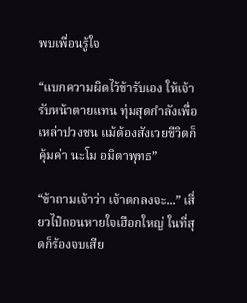พบเพื่อนรู้ใจ

“แบกความผิดไว้ข้ารับเอง ให้เจ้ารับหน้าตายแทน ทุ่มสุดกำลังเพื่อเหล่าปวงชน แม้ต้องสังเวยชีวิตก็คุ้มค่า นะโม อมิตาพุทธ”

“ข้าถามเจ้าว่า เจ้าตกลงจะ...” เสี่ยวไป๋ถอนหายใจเฮือกใหญ่ ในที่สุดก็ร้องจบเสีย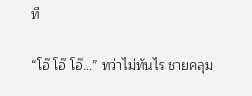ที

“โอ๊ โอ๊ โอ๊…” ทว่าไม่ทันไร ชายคลุม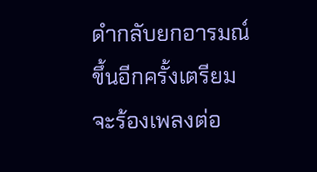ดำกลับยกอารมณ์ขึ้นอีกครั้งเตรียมจะร้องเพลงต่อ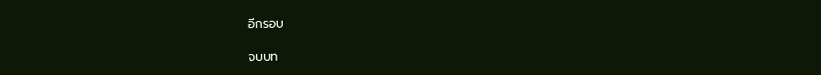อีกรอบ

จบบท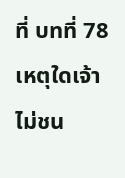ที่ บทที่ 78 เหตุใดเจ้าไม่ชน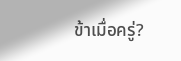ข้าเมื่อครู่?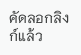คัดลอกลิงก์แล้ว